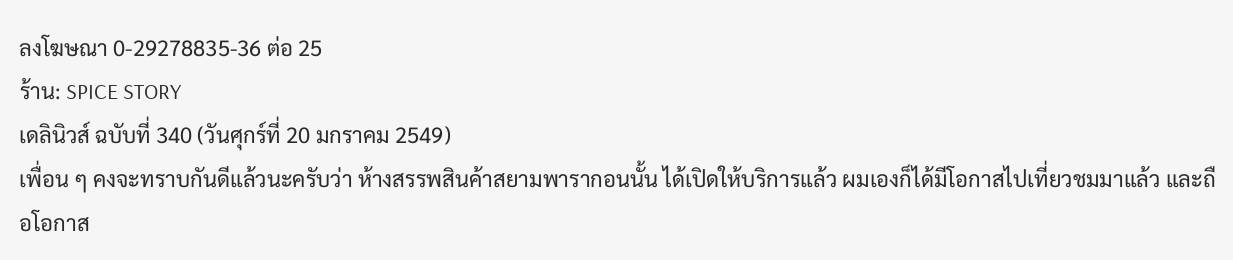ลงโฆษณา 0-29278835-36 ต่อ 25
ร้าน: SPICE STORY
เดลินิวส์ ฉบับที่ 340 (วันศุกร์ที่ 20 มกราคม 2549)
เพื่อน ๆ คงจะทราบกันดีแล้วนะครับว่า ห้างสรรพสินค้าสยามพารากอนนั้น ได้เปิดให้บริการแล้ว ผมเองก็ได้มีโอกาสไปเที่ยวชมมาแล้ว และถือโอกาส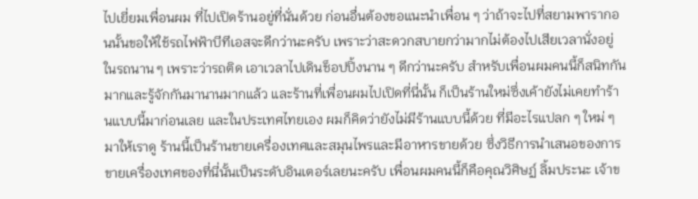ไปเยี่ยมเพื่อนผม ที่ไปเปิดร้านอยู่ที่นั่นด้วย ก่อนอื่นต้องขอแนะนำเพื่อน ๆ ว่าถ้าจะไปที่สยามพารากอนนั้นขอให้ใช้รถไฟฟ้าบีทีเอสจะดีกว่านะครับ เพราะว่าสะดวกสบายกว่ามากไม่ต้องไปเสียเวลานั่งอยู่ในรถนาน ๆ เพราะว่ารถติด เอาเวลาไปเดินช็อปปิ้งนาน ๆ ดีกว่านะครับ สำหรับเพื่อนผมคนนี้ก็สนิทกันมากและรู้จักกันมานานมากแล้ว และร้านที่เพื่อนผมไปเปิดที่นี่นั้น ก็เป็นร้านใหม่ซึ่งเค้ายังไม่เคยทำร้านแบบนี้มาก่อนเลย และในประเทศไทยเอง ผมก็คิดว่ายังไม่มีร้านแบบนี้ด้วย ที่มีอะไรแปลก ๆ ใหม่ ๆ มาให้เราดู ร้านนี้เป็นร้านขายเครื่องเทศและสมุนไพรและมีอาหารขายด้วย ซึ่งวิธีการนำเสนอของการขายเครื่องเทศของที่นี่นั้นเป็นระดับอินเตอร์เลยนะครับ เพื่อนผมคนนี้ก็คือคุณวิศิษฏ์ ลิ้มประนะ เจ้าข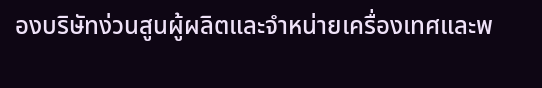องบริษัทง่วนสูนผู้ผลิตและจำหน่ายเครื่องเทศและพ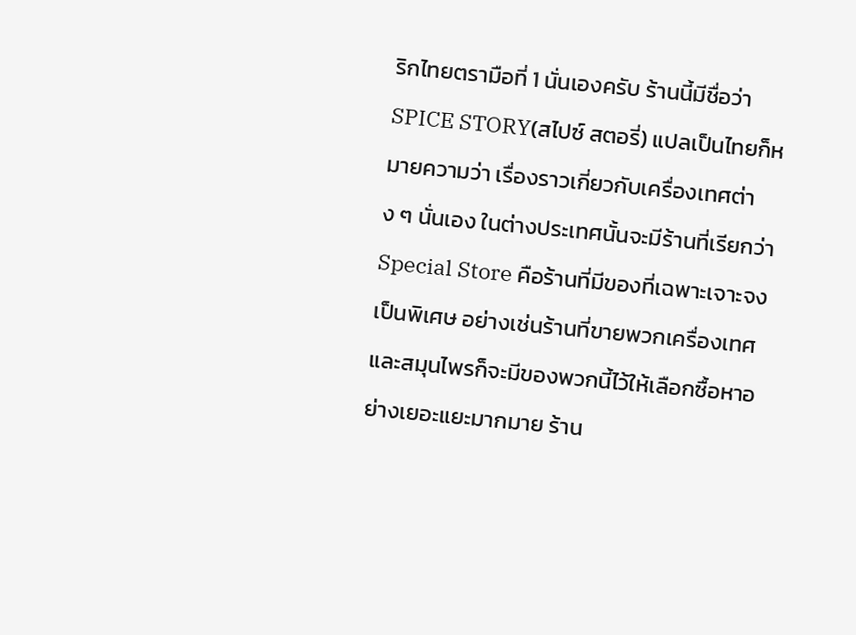ริกไทยตรามือที่ 1 นั่นเองครับ ร้านนี้มีชื่อว่า SPICE STORY(สไปซ์ สตอรี่) แปลเป็นไทยก็หมายความว่า เรื่องราวเกี่ยวกับเครื่องเทศต่าง ๆ นั่นเอง ในต่างประเทศนั้นจะมีร้านที่เรียกว่า Special Store คือร้านที่มีของที่เฉพาะเจาะจงเป็นพิเศษ อย่างเช่นร้านที่ขายพวกเครื่องเทศและสมุนไพรก็จะมีของพวกนี้ไว้ให้เลือกซื้อหาอย่างเยอะแยะมากมาย ร้าน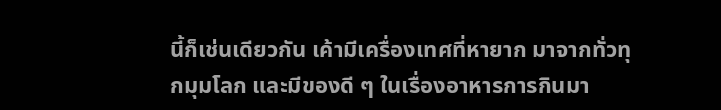นี้ก็เช่นเดียวกัน เค้ามีเครื่องเทศที่หายาก มาจากทั่วทุกมุมโลก และมีของดี ๆ ในเรื่องอาหารการกินมา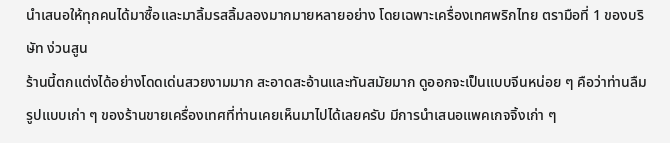นำเสนอให้ทุกคนได้มาซื้อและมาลิ้มรสลิ้มลองมากมายหลายอย่าง โดยเฉพาะเครื่องเทศพริกไทย ตรามือที่ 1 ของบริษัท ง่วนสูน
ร้านนี้ตกแต่งได้อย่างโดดเด่นสวยงามมาก สะอาดสะอ้านและทันสมัยมาก ดูออกจะเป็นแบบจีนหน่อย ๆ คือว่าท่านลืมรูปแบบเก่า ๆ ของร้านขายเครื่องเทศที่ท่านเคยเห็นมาไปได้เลยครับ มีการนำเสนอแพคเกจจิ้งเก่า ๆ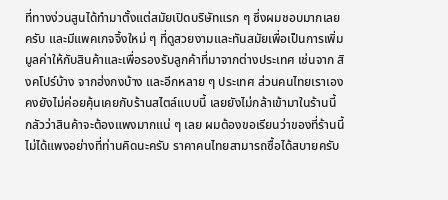ที่ทางง่วนสูนได้ทำมาตั้งแต่สมัยเปิดบริษัทแรก ๆ ซึ่งผมชอบมากเลยครับ และมีแพคเกจจิ้งใหม่ ๆ ที่ดูสวยงามและทันสมัยเพื่อเป็นการเพิ่มมูลค่าให้กับสินค้าและเพื่อรองรับลูกค้าที่มาจากต่างประเทศ เช่นจาก สิงคโปร์บ้าง จากฮ่งกงบ้าง และอีกหลาย ๆ ประเทศ ส่วนคนไทยเราเองคงยังไม่ค่อยคุ้นเคยกับร้านสไตล์แบบนี้ เลยยังไม่กล้าเข้ามาในร้านนี้ กลัวว่าสินค้าจะต้องแพงมากแน่ ๆ เลย ผมต้องขอเรียนว่าของที่ร้านนี้ไม่ได้แพงอย่างที่ท่านคิดนะครับ ราคาคนไทยสามารถซื้อได้สบายครับ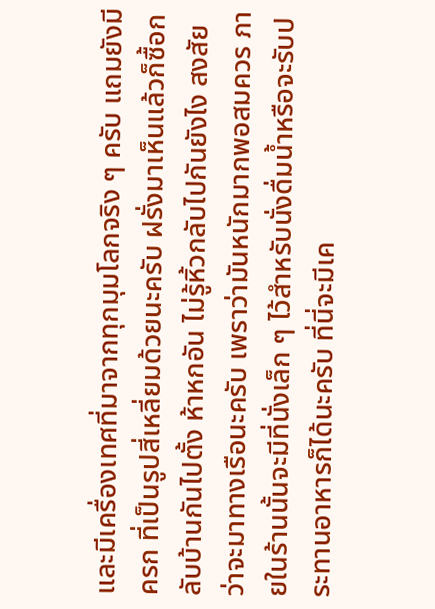และมีเครื่องเทศที่มาจากทุกมุมโลกจริง ๆ ครับ แถมยังมี ครก ที่เป็นรูปสี่เหลี่ยมด้วยนะครับ ฝรั่งมาเห็นแล้วก็ซื้อกลับบ้านกันไปตั้ง ห้าหกอัน ไม่รู้หิ้วกลับไปกันยังไง สงสัยว่าจะมาทางเรือนะครับ เพราว่ามันหนักมากพอสมควร ภายในร้านนั้นจะมีที่นั่งเล็ก ๆ ไว้สำหรับนั่งดื่มน้ำหรือจะรับประทานอาหารก็ได้นะครับ ที่นี่จะมีเค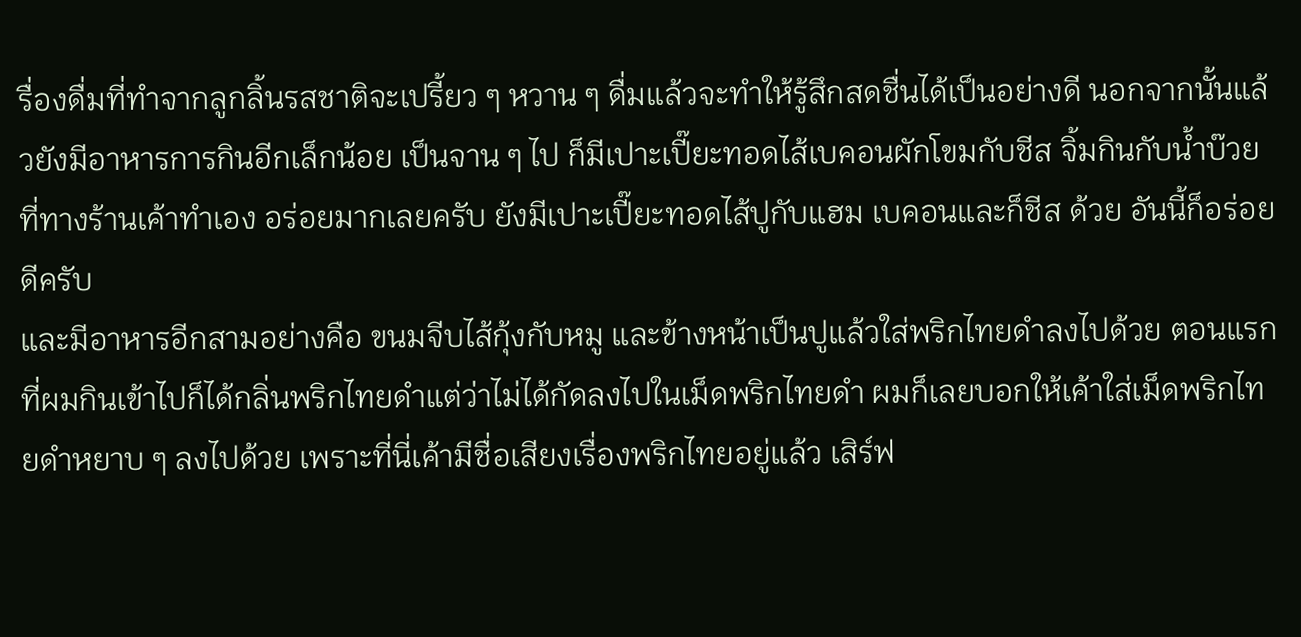รื่องดื่มที่ทำจากลูกลิ้นรสชาติจะเปรี้ยว ๆ หวาน ๆ ดื่มแล้วจะทำให้รู้สึกสดชื่นได้เป็นอย่างดี นอกจากนั้นแล้วยังมีอาหารการกินอีกเล็กน้อย เป็นจาน ๆ ไป ก็มีเปาะเปี๊ยะทอดไส้เบคอนผักโขมกับชีส จิ้มกินกับน้ำบ๊วยที่ทางร้านเค้าทำเอง อร่อยมากเลยครับ ยังมีเปาะเปี๊ยะทอดไส้ปูกับแฮม เบคอนและก็ชีส ด้วย อันนี้ก็อร่อยดีครับ
และมีอาหารอีกสามอย่างคือ ขนมจีบไส้กุ้งกับหมู และข้างหน้าเป็นปูแล้วใส่พริกไทยดำลงไปด้วย ตอนแรกที่ผมกินเข้าไปก็ได้กลิ่นพริกไทยดำแต่ว่าไม่ได้กัดลงไปในเม็ดพริกไทยดำ ผมก็เลยบอกให้เค้าใส่เม็ดพริกไทยดำหยาบ ๆ ลงไปด้วย เพราะที่นี่เค้ามีชื่อเสียงเรื่องพริกไทยอยู่แล้ว เสิร์ฟ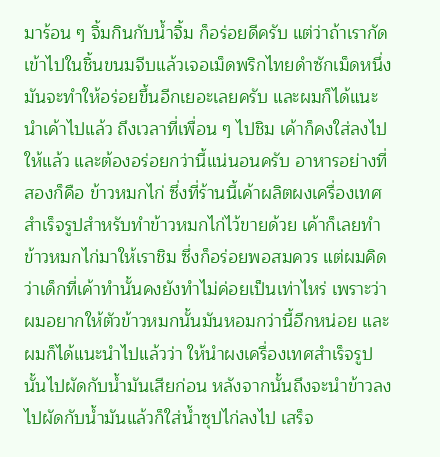มาร้อน ๆ จิ้มกินกับน้ำจิ้ม ก็อร่อยดีครับ แต่ว่าถ้าเรากัดเข้าไปในชิ้นขนมจีบแล้วเจอเม็ดพริกไทยดำซักเม็ดหนึ่ง มันจะทำให้อร่อยขึ้นอีกเยอะเลยครับ และผมก็ได้แนะนำเค้าไปแล้ว ถึงเวลาที่เพื่อน ๆ ไปชิม เค้าก็คงใส่ลงไปให้แล้ว และต้องอร่อยกว่านี้แน่นอนครับ อาหารอย่างที่สองก็คือ ข้าวหมกไก่ ซึ่งที่ร้านนี้เค้าผลิตผงเครื่องเทศสำเร็จรูปสำหรับทำข้าวหมกไก่ไว้ขายด้วย เค้าก็เลยทำข้าวหมกไก่มาให้เราชิม ซึ่งก็อร่อยพอสมควร แต่ผมคิดว่าเด็กที่เค้าทำนั้นคงยังทำไม่ค่อยเป็นเท่าไหร่ เพราะว่าผมอยากให้ตัวข้าวหมกนั้นมันหอมกว่านี้อีกหน่อย และผมก็ได้แนะนำไปแล้วว่า ให้นำผงเครื่องเทศสำเร็จรูปนั้นไปผัดกับน้ำมันเสียก่อน หลังจากนั้นถึงจะนำข้าวลงไปผัดกับน้ำมันแล้วก็ใส่น้ำซุปไก่ลงไป เสร็จ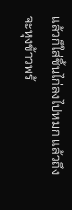แล้วก็ใส่ชิ้นไก่ลงไปหมก แล้วถึงจะหุงข้าวพร้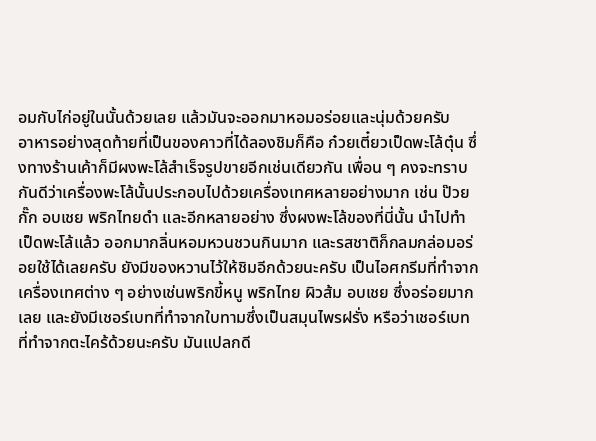อมกับไก่อยู่ในนั้นด้วยเลย แล้วมันจะออกมาหอมอร่อยและนุ่มด้วยครับ
อาหารอย่างสุดท้ายที่เป็นของคาวที่ได้ลองชิมก็คือ ก๋วยเตี๋ยวเป็ดพะโล้ตุ๋น ซึ่งทางร้านเค้าก็มีผงพะโล้สำเร็จรูปขายอีกเช่นเดียวกัน เพื่อน ๆ คงจะทราบกันดีว่าเครื่องพะโล้นั้นประกอบไปด้วยเครื่องเทศหลายอย่างมาก เช่น ป๊วยกั๊ก อบเชย พริกไทยดำ และอีกหลายอย่าง ซึ่งผงพะโล้ของที่นี่นั้น นำไปทำเป็ดพะโล้แล้ว ออกมากลิ่นหอมหวนชวนกินมาก และรสชาติก็กลมกล่อมอร่อยใช้ได้เลยครับ ยังมีของหวานไว้ให้ชิมอีกด้วยนะครับ เป็นไอศกรีมที่ทำจากเครื่องเทศต่าง ๆ อย่างเช่นพริกขี้หนู พริกไทย ผิวส้ม อบเชย ซึ่งอร่อยมากเลย และยังมีเชอร์เบทที่ทำจากใบทามซึ่งเป็นสมุนไพรฝรั่ง หรือว่าเชอร์เบทที่ทำจากตะไคร้ด้วยนะครับ มันแปลกดี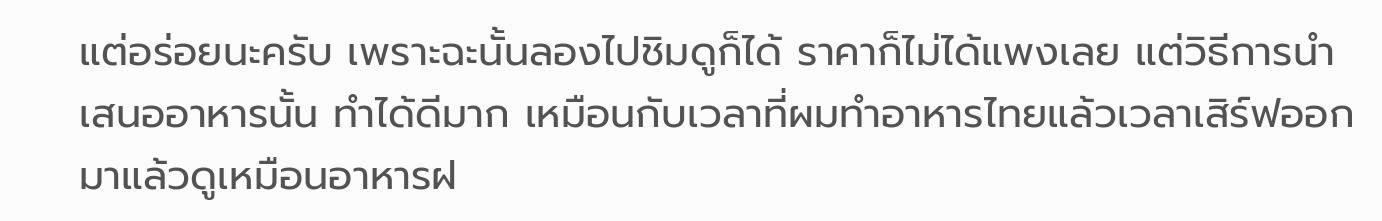แต่อร่อยนะครับ เพราะฉะนั้นลองไปชิมดูก็ได้ ราคาก็ไม่ได้แพงเลย แต่วิธีการนำเสนออาหารนั้น ทำได้ดีมาก เหมือนกับเวลาที่ผมทำอาหารไทยแล้วเวลาเสิร์ฟออกมาแล้วดูเหมือนอาหารฝ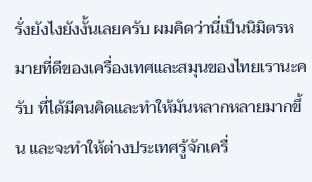รั่งยังไงยังงั้นเลยครับ ผมคิดว่านี่เป็นนิมิตรหมายที่ดีของเครื่องเทศและสมุนของไทยเรานะครับ ที่ได้มีคนคิดและทำให้มันหลากหลายมากขึ้น และจะทำให้ต่างประเทศรู้จักเครื่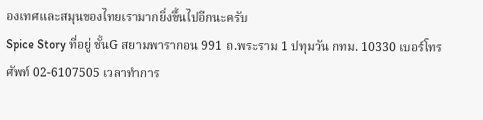องเทศและสมุนของไทยเรามากยิ่งขึ้นไปอีกนะครับ
Spice Story ที่อยู่ ชั้นG สยามพารากอน 991 ถ.พระราม 1 ปทุมวัน กทม. 10330 เบอร์โทรศัพท์ 02-6107505 เวลาทำการ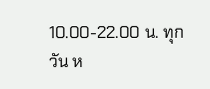10.00-22.00 น. ทุกวัน ห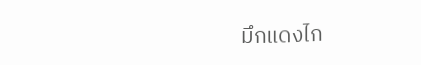มึกแดงไก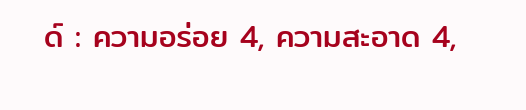ด์ : ความอร่อย 4, ความสะอาด 4,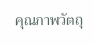คุณภาพวัตถุ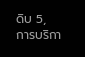ดิบ 5, การบริกา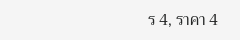ร 4, ราคา 4